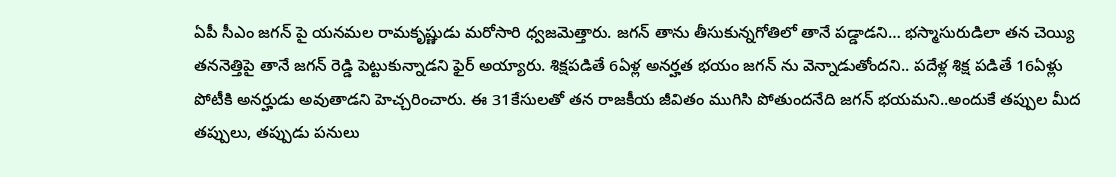ఏపీ సీఎం జగన్ పై యనమల రామకృష్ణుడు మరోసారి ధ్వజమెత్తారు. జగన్ తాను తీసుకున్నగోతిలో తానే పడ్డాడని… భస్మాసురుడిలా తన చెయ్యి తననెత్తిపై తానే జగన్ రెడ్డి పెట్టుకున్నాడని ఫైర్ అయ్యారు. శిక్షపడితే 6ఏళ్ల అనర్హత భయం జగన్ ను వెన్నాడుతోందని.. పదేళ్ల శిక్ష పడితే 16ఏళ్లు పోటీకి అనర్హుడు అవుతాడని హెచ్చరించారు. ఈ 31కేసులతో తన రాజకీయ జీవితం ముగిసి పోతుందనేది జగన్ భయమని..అందుకే తప్పుల మీద తప్పులు, తప్పుడు పనులు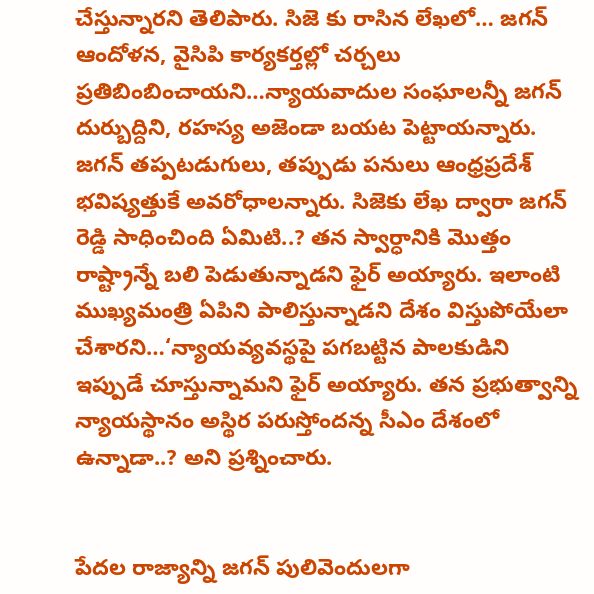చేస్తున్నారని తెలిపారు. సిజె కు రాసిన లేఖలో… జగన్ ఆందోళన, వైసిపి కార్యకర్తల్లో చర్చలు ప్రతిబింబించాయని…న్యాయవాదుల సంఘాలన్నీ జగన్ దుర్బుద్దిని, రహస్య అజెండా బయట పెట్టాయన్నారు. జగన్ తప్పటడుగులు, తప్పుడు పనులు ఆంధ్రప్రదేశ్ భవిష్యత్తుకే అవరోధాలన్నారు. సిజెకు లేఖ ద్వారా జగన్ రెడ్డి సాధించింది ఏమిటి..? తన స్వార్ధానికి మొత్తం రాష్ట్రాన్నే బలి పెడుతున్నాడని ఫైర్ అయ్యారు. ఇలాంటి ముఖ్యమంత్రి ఏపిని పాలిస్తున్నాడని దేశం విస్తుపోయేలా చేశారని…‘న్యాయవ్యవస్థపై పగబట్టిన పాలకుడిని ఇప్పుడే చూస్తున్నామని ఫైర్ అయ్యారు. తన ప్రభుత్వాన్ని న్యాయస్థానం అస్థిర పరుస్తోందన్న సీఎం దేశంలో ఉన్నాడా..? అని ప్రశ్నించారు.


పేదల రాజ్యాన్ని జగన్ పులివెందులగా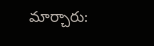మార్చారు: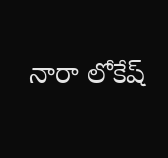నారా లోకేష్